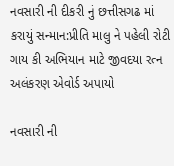નવસારી ની દીકરી નું છત્તીસગઢ માં કરાયું સન્માન:પ્રીતિ માલુ ને પહેલી રોટી ગાય કી અભિયાન માટે જીવદયા રત્ન અલંકરણ એવોર્ડ અપાયો

નવસારી ની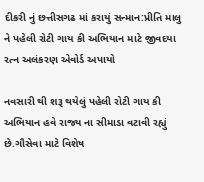દીકરી નું છત્તીસગઢ માં કરાયું સન્માન:પ્રીતિ માલુ ને પહેલી રોટી ગાય કી અભિયાન માટે જીવદયા રત્ન અલંકરણ એવોર્ડ અપાયો

નવસારી થી શરૂ થયેલું પહેલી રોટી ગાય કી અભિયાન હવે રાજ્ય ના સીમાડા વટાવી રહ્યું છે.ગૌસેવા માટે વિશેષ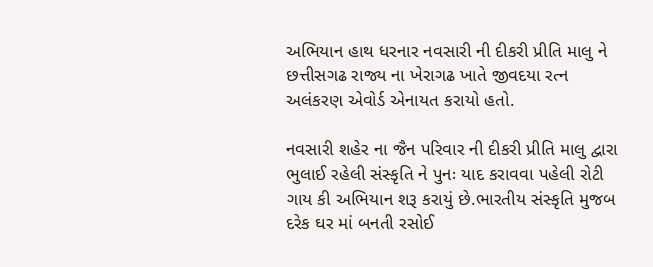અભિયાન હાથ ધરનાર નવસારી ની દીકરી પ્રીતિ માલુ ને છત્તીસગઢ રાજ્ય ના ખેરાગઢ ખાતે જીવદયા રત્ન અલંકરણ એવોર્ડ એનાયત કરાયો હતો.

નવસારી શહેર ના જૈન પરિવાર ની દીકરી પ્રીતિ માલુ દ્વારા ભુલાઈ રહેલી સંસ્કૃતિ ને પુનઃ યાદ કરાવવા પહેલી રોટી ગાય કી અભિયાન શરૂ કરાયું છે.ભારતીય સંસ્કૃતિ મુજબ દરેક ઘર માં બનતી રસોઈ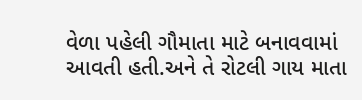વેળા પહેલી ગૌમાતા માટે બનાવવામાં આવતી હતી.અને તે રોટલી ગાય માતા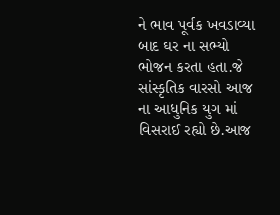ને ભાવ પૂર્વક ખવડાવ્યા બાદ ઘર ના સભ્યો ભોજન કરતા હતા.જે સાંસ્કૃતિક વારસો આજ ના આધુનિક યુગ માં વિસરાઈ રહ્યો છે.આજ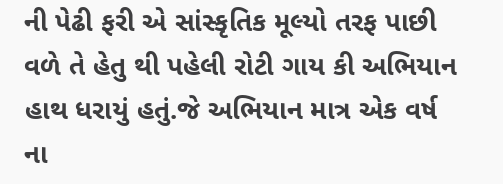ની પેઢી ફરી એ સાંસ્કૃતિક મૂલ્યો તરફ પાછી વળે તે હેતુ થી પહેલી રોટી ગાય કી અભિયાન હાથ ધરાયું હતું.જે અભિયાન માત્ર એક વર્ષ ના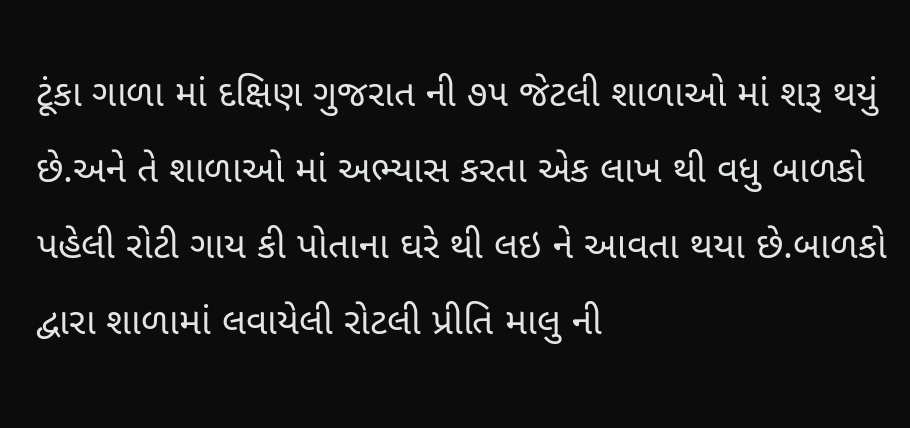ટૂંકા ગાળા માં દક્ષિણ ગુજરાત ની ૭૫ જેટલી શાળાઓ માં શરૂ થયું છે.અને તે શાળાઓ માં અભ્યાસ કરતા એક લાખ થી વધુ બાળકો પહેલી રોટી ગાય કી પોતાના ઘરે થી લઇ ને આવતા થયા છે.બાળકો દ્વારા શાળામાં લવાયેલી રોટલી પ્રીતિ માલુ ની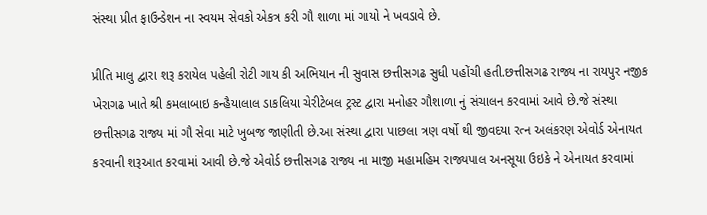સંસ્થા પ્રીત ફાઉન્ડેશન ના સ્વયમ સેવકો એકત્ર કરી ગૌ શાળા માં ગાયો ને ખવડાવે છે.

પ્રીતિ માલુ દ્વારા શરૂ કરાયેલ પહેલી રોટી ગાય કી અભિયાન ની સુવાસ છત્તીસગઢ સુધી પહોંચી હતી.છત્તીસગઢ રાજ્ય ના રાયપુર નજીક ખેરાગઢ ખાતે શ્રી કમલાબાઇ કન્હૈયાલાલ ડાકલિયા ચેરીટેબલ ટ્રસ્ટ દ્વારા મનોહર ગૌશાળા નું સંચાલન કરવામાં આવે છે.જે સંસ્થા છત્તીસગઢ રાજ્ય માં ગૌ સેવા માટે ખુબજ જાણીતી છે.આ સંસ્થા દ્વારા પાછલા ત્રણ વર્ષો થી જીવદયા રત્ન અલંકરણ એવોર્ડ એનાયત કરવાની શરૂઆત કરવામાં આવી છે.જે એવોર્ડ છત્તીસગઢ રાજ્ય ના માજી મહામહિમ રાજ્યપાલ અનસૂયા ઉઇકે ને એનાયત કરવામાં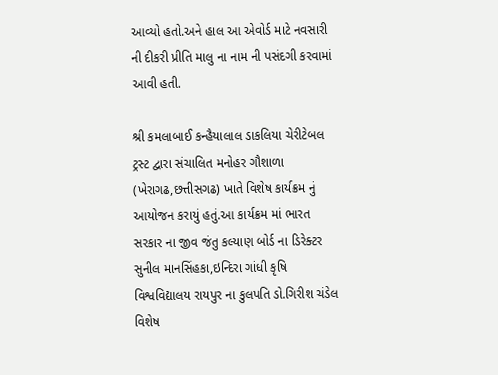આવ્યો હતો.અને હાલ આ એવોર્ડ માટે નવસારી ની દીકરી પ્રીતિ માલુ ના નામ ની પસંદગી કરવામાં આવી હતી.

શ્રી કમલાબાઈ કન્હૈયાલાલ ડાકલિયા ચેરીટેબલ ટ્રસ્ટ દ્વારા સંચાલિત મનોહર ગૌશાળા (ખેરાગઢ,છત્તીસગઢ) ખાતે વિશેષ કાર્યક્રમ નું આયોજન કરાયું હતું.આ કાર્યક્રમ માં ભારત સરકાર ના જીવ જંતુ કલ્યાણ બોર્ડ ના ડિરેક્ટર સુનીલ માનસિંહકા,ઇન્દિરા ગાંધી કૃષિ વિશ્વવિદ્યાલય રાયપુર ના કુલપતિ ડો.ગિરીશ ચંડેલ વિશેષ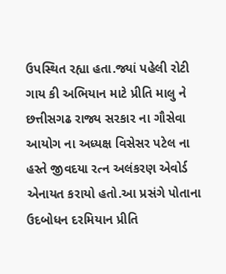ઉપસ્થિત રહ્યા હતા.જ્યાં પહેલી રોટી ગાય કી અભિયાન માટે પ્રીતિ માલુ ને છત્તીસગઢ રાજ્ય સરકાર ના ગૌસેવા આયોગ ના અધ્યક્ષ વિસેસર પટેલ ના હસ્તે જીવદયા રત્ન અલંકરણ એવોર્ડ એનાયત કરાયો હતો.આ પ્રસંગે પોતાના ઉદબોધન દરમિયાન પ્રીતિ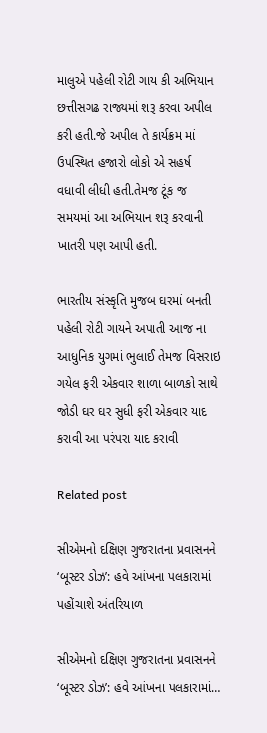માલુએ પહેલી રોટી ગાય કી અભિયાન છત્તીસગઢ રાજ્યમાં શરૂ કરવા અપીલ કરી હતી.જે અપીલ તે કાર્યક્રમ માં ઉપસ્થિત હજારો લોકો એ સહર્ષ વધાવી લીધી હતી.તેમજ ટૂંક જ સમયમાં આ અભિયાન શરૂ કરવાની ખાતરી પણ આપી હતી.

ભારતીય સંસ્કૃતિ મુજબ ઘરમાં બનતી પહેલી રોટી ગાયને અપાતી આજ ના આધુનિક યુગમાં ભુલાઈ તેમજ વિસરાઇ ગયેલ ફરી એકવાર શાળા બાળકો સાથે જોડી ઘર ઘર સુધી ફરી એકવાર યાદ કરાવી આ પરંપરા યાદ કરાવી

Related post

સીએમનો દક્ષિણ ગુજરાતના પ્રવાસનને ‘બૂસ્ટર ડોઝ’: હવે આંખના પલકારામાં પહોંચાશે અંતરિયાળ

સીએમનો દક્ષિણ ગુજરાતના પ્રવાસનને ‘બૂસ્ટર ડોઝ’: હવે આંખના પલકારામાં…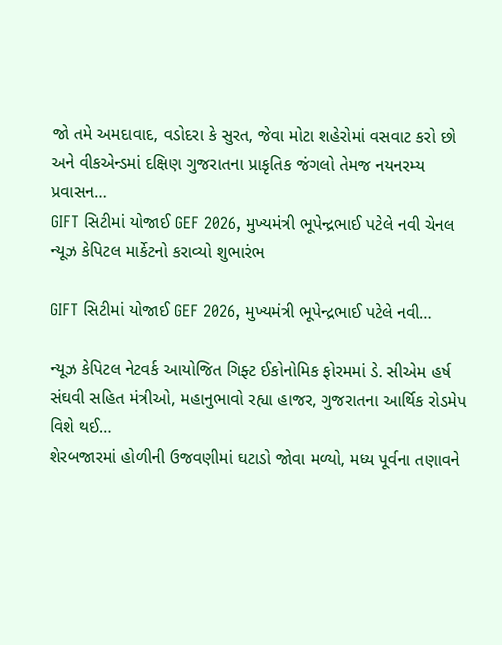જો તમે અમદાવાદ, વડોદરા કે સુરત, જેવા મોટા શહેરોમાં વસવાટ કરો છો અને વીકએન્ડમાં દક્ષિણ ગુજરાતના પ્રાકૃતિક જંગલો તેમજ નયનરમ્ય પ્રવાસન…
GIFT સિટીમાં યોજાઈ GEF 2026, મુખ્યમંત્રી ભૂપેન્દ્રભાઈ પટેલે નવી ચેનલ ન્યૂઝ કેપિટલ માર્કેટનો કરાવ્યો શુભારંભ

GIFT સિટીમાં યોજાઈ GEF 2026, મુખ્યમંત્રી ભૂપેન્દ્રભાઈ પટેલે નવી…

ન્યૂઝ કેપિટલ નેટવર્ક આયોજિત ગિફ્ટ ઈકોનોમિક ફોરમમાં ડે. સીએમ હર્ષ સંઘવી સહિત મંત્રીઓ, મહાનુભાવો રહ્યા હાજર, ગુજરાતના આર્થિક રોડમેપ વિશે થઈ…
શેરબજારમાં હોળીની ઉજવણીમાં ઘટાડો જોવા મળ્યો, મધ્ય પૂર્વના તણાવને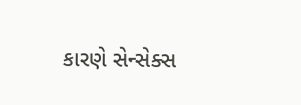કારણે સેન્સેક્સ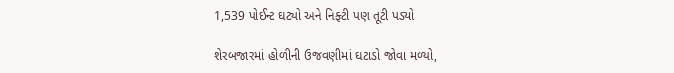1,539 પોઈન્ટ ઘટ્યો અને નિફ્ટી પણ તૂટી પડ્યો

શેરબજારમાં હોળીની ઉજવણીમાં ઘટાડો જોવા મળ્યો,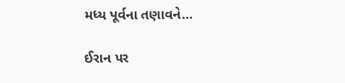મધ્ય પૂર્વના તણાવને…

ઈરાન પર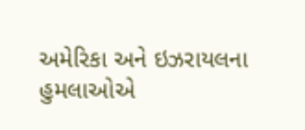અમેરિકા અને ઇઝરાયલના હુમલાઓએ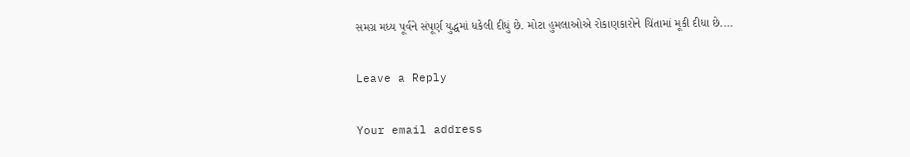સમગ્ર મધ્ય પૂર્વને સંપૂર્ણ યુદ્ધમાં ધકેલી દીધું છે. મોટા હુમલાઓએ રોકાણકારોને ચિંતામાં મૂકી દીધા છે.…

Leave a Reply

Your email address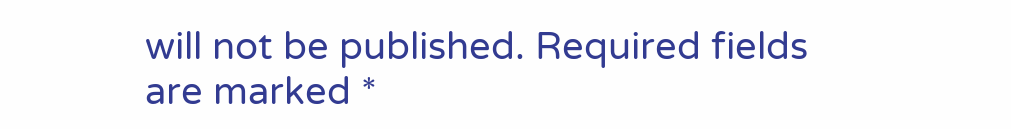will not be published. Required fields are marked *